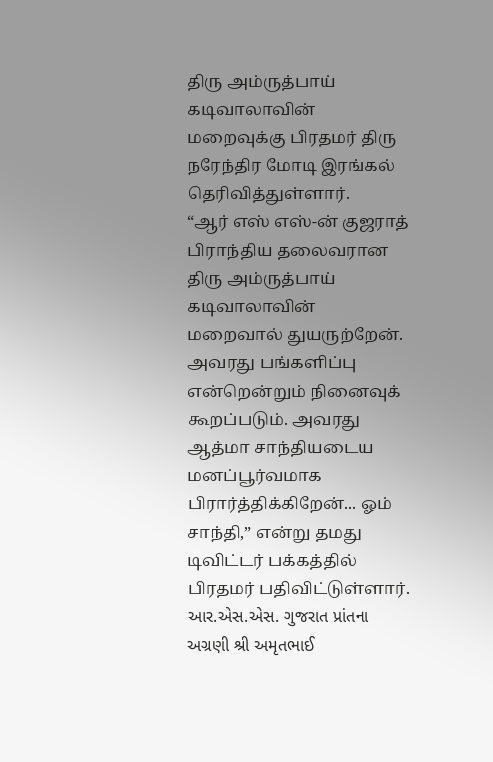திரு அம்ருத்பாய் கடிவாலாவின் மறைவுக்கு பிரதமர் திரு நரேந்திர மோடி இரங்கல் தெரிவித்துள்ளார்.
“ஆர் எஸ் எஸ்-ன் குஜராத் பிராந்திய தலைவரான திரு அம்ருத்பாய் கடிவாலாவின் மறைவால் துயருற்றேன். அவரது பங்களிப்பு என்றென்றும் நினைவுக் கூறப்படும். அவரது ஆத்மா சாந்தியடைய மனப்பூர்வமாக பிரார்த்திக்கிறேன்... ஓம் சாந்தி,” என்று தமது டிவிட்டர் பக்கத்தில் பிரதமர் பதிவிட்டுள்ளார்.
આર.એસ.એસ. ગુજરાત પ્રાંતના અગ્રણી શ્રી અમૃતભાઈ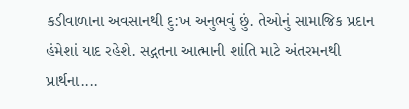કડીવાળાના અવસાનથી દુ:ખ અનુભવું છું. તેઓનું સામાજિક પ્રદાન હંમેશાં યાદ રહેશે. સદ્ગતના આત્માની શાંતિ માટે અંતરમનથી પ્રાર્થના....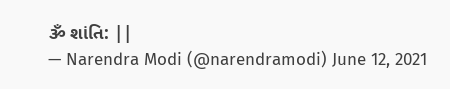ૐ શાંતિ: ||
— Narendra Modi (@narendramodi) June 12, 2021